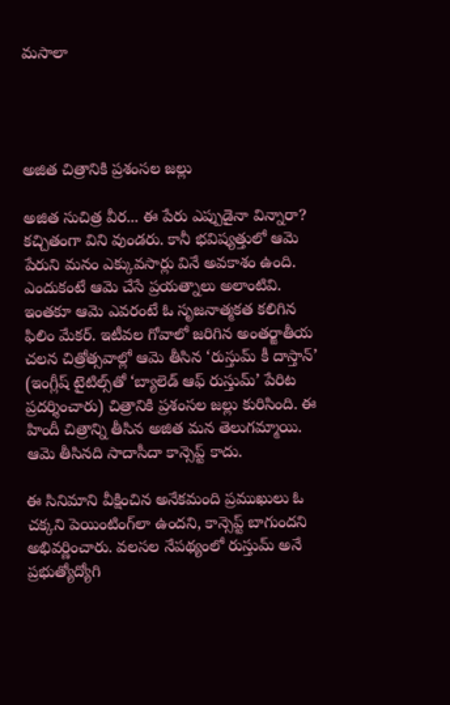మసాలా




అజిత చిత్రానికి ప్రశంసల జల్లు

అజిత సుచిత్ర వీర... ఈ పేరు ఎప్పుడైనా విన్నారా? కచ్చితంగా విని వుండరు. కానీ భవిష్యత్తులో ఆమె పేరుని మనం ఎక్కువసార్లు వినే అవకాశం ఉంది. ఎందుకంటే ఆమె చేసే ప్రయత్నాలు అలాంటివి. ఇంతకూ ఆమె ఎవరంటే ఓ సృజనాత్మకత కలిగిన ఫిలిం మేకర్. ఇటీవల గోవాలో జరిగిన అంతర్జాతీయ చలన చిత్రోత్సవాల్లో ఆమె తీసిన ‘రుస్తుమ్ కీ దాస్తాన్’ (ఇంగ్లీష్ టైటిల్స్‌తో ‘బ్యాలెడ్ ఆఫ్ రుస్తుమ్’ పేరిట ప్రదర్శించారు) చిత్రానికి ప్రశంసల జల్లు కురిసింది. ఈ హిందీ చిత్రాన్ని తీసిన అజిత మన తెలుగమ్మాయి. ఆమె తీసినది సాదాసీదా కాన్సెప్ట్ కాదు.

ఈ సినిమాని వీక్షించిన అనేకమంది ప్రముఖులు ఓ చక్కని పెయింటింగ్‌లా ఉందని, కాన్సెప్ట్ బాగుందని అభివర్ణించారు. వలసల నేపథ్యంలో రుస్తుమ్ అనే ప్రభుత్యోద్యోగి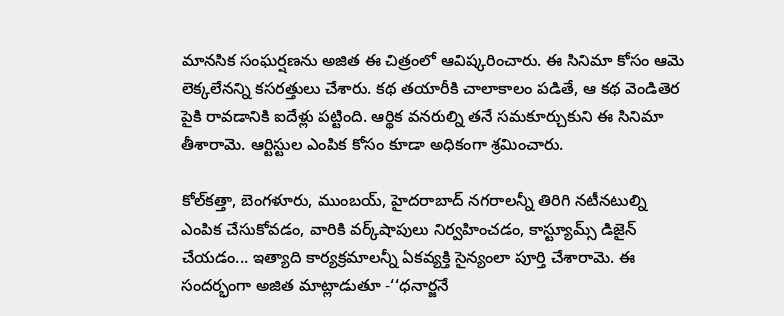మానసిక సంఘర్షణను అజిత ఈ చిత్రంలో ఆవిష్కరించారు. ఈ సినిమా కోసం ఆమె లెక్కలేనన్ని కసరత్తులు చేశారు. కథ తయారీకి చాలాకాలం పడితే, ఆ కథ వెండితెర పైకి రావడానికి ఐదేళ్లు పట్టింది. ఆర్థిక వనరుల్ని తనే సమకూర్చుకుని ఈ సినిమా తీశారామె. ఆర్టిస్టుల ఎంపిక కోసం కూడా అధికంగా శ్రమించారు.

కోల్‌కత్తా, బెంగళూరు, ముంబయ్, హైదరాబాద్ నగరాలన్నీ తిరిగి నటీనటుల్ని ఎంపిక చేసుకోవడం, వారికి వర్క్‌షాపులు నిర్వహించడం, కాస్ట్యూమ్స్ డిజైన్ చేయడం... ఇత్యాది కార్యక్రమాలన్నీ ఏకవ్యక్తి సైన్యంలా పూర్తి చేశారామె. ఈ సందర్భంగా అజిత మాట్లాడుతూ -‘‘ధనార్జనే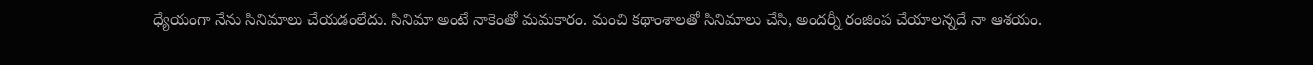ధ్యేయంగా నేను సినిమాలు చేయడంలేదు. సినిమా అంటే నాకెంతో మమకారం. మంచి కథాంశాలతో సినిమాలు చేసి, అందర్నీ రంజింప చేయాలన్నదే నా ఆశయం.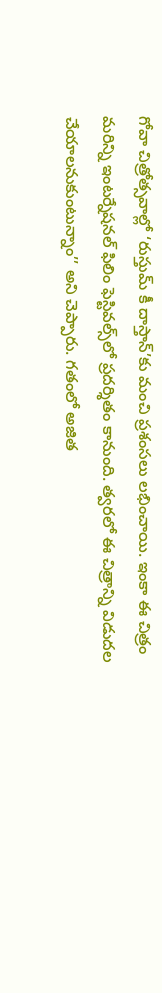గోవా చిత్రోత్సవాల్లో ‘రుస్తుమ్ కీ దాస్తాన్’కు మంచి ప్రశంసలు లభించాయి. ఇంకా ఈ చిత్రం మరిన్ని ఇంటర్నేషనల్ ఫిలిం ఫెస్టివల్స్‌లో ప్రదర్శితం కానుంది. త్వరలో ఈ చిత్రాన్ని విడుదల చేయాలనుకుంటున్నాం’’ అని చెప్పారు. గతంలో అజిత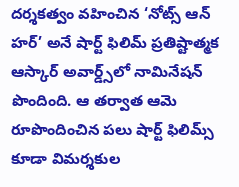దర్శకత్వం వహించిన ‘నోట్స్ ఆన్ హర్’ అనే షార్ట్ ఫిలిమ్ ప్రతిష్టాత్మక ఆస్కార్ అవార్డ్స్‌లో నామినేషన్ పొందింది. ఆ తర్వాత ఆమె రూపొందించిన పలు షార్ట్ ఫిలిమ్స్ కూడా విమర్శకుల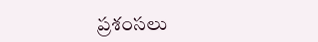ప్రశంసలు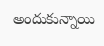అందుకున్నాయి